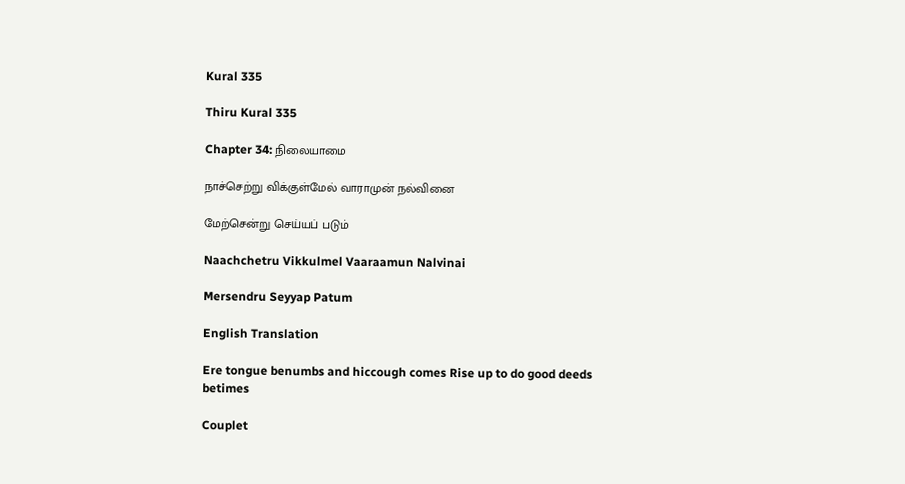Kural 335

Thiru Kural 335

Chapter 34: நிலையாமை

நாச்செற்று விக்குள்மேல் வாராமுன் நல்வினை

மேற்சென்று செய்யப் படும்

Naachchetru Vikkulmel Vaaraamun Nalvinai

Mersendru Seyyap Patum

English Translation

Ere tongue benumbs and hiccough comes Rise up to do good deeds betimes

Couplet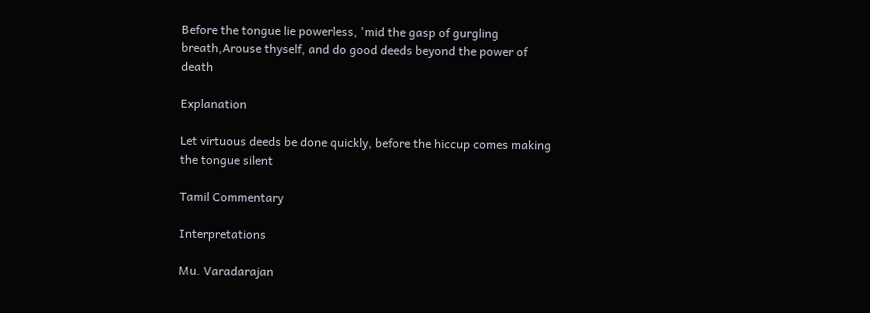Before the tongue lie powerless, 'mid the gasp of gurgling breath,Arouse thyself, and do good deeds beyond the power of death

Explanation

Let virtuous deeds be done quickly, before the hiccup comes making the tongue silent

Tamil Commentary

Interpretations

Mu. Varadarajan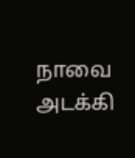நாவை அடக்கி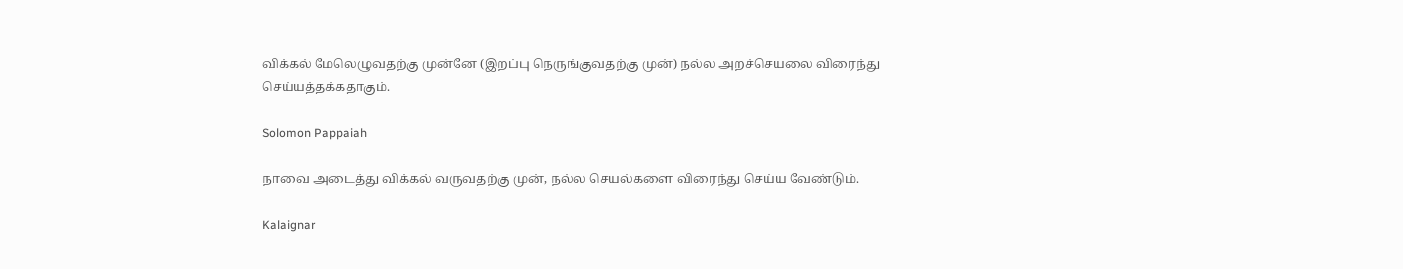விக்கல் மேலெழுவதற்கு முன்னே (இறப்பு நெருங்குவதற்கு முன்) நல்ல அறச்செயலை விரைந்து செய்யத்தக்கதாகும்.

Solomon Pappaiah

நாவை அடைத்து விக்கல் வருவதற்கு முன், நல்ல செயல்களை விரைந்து செய்ய வேண்டும்.

Kalaignar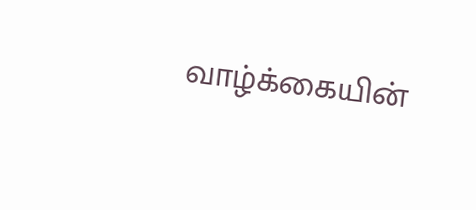வாழ்க்கையின்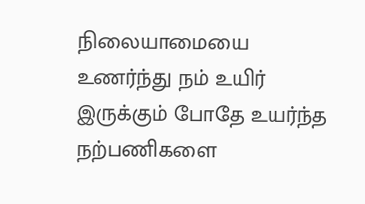நிலையாமையை உணர்ந்து நம் உயிர் இருக்கும் போதே உயர்ந்த நற்பணிகளை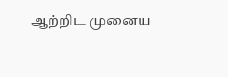ஆற்றிட முனைய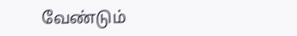வேண்டும்